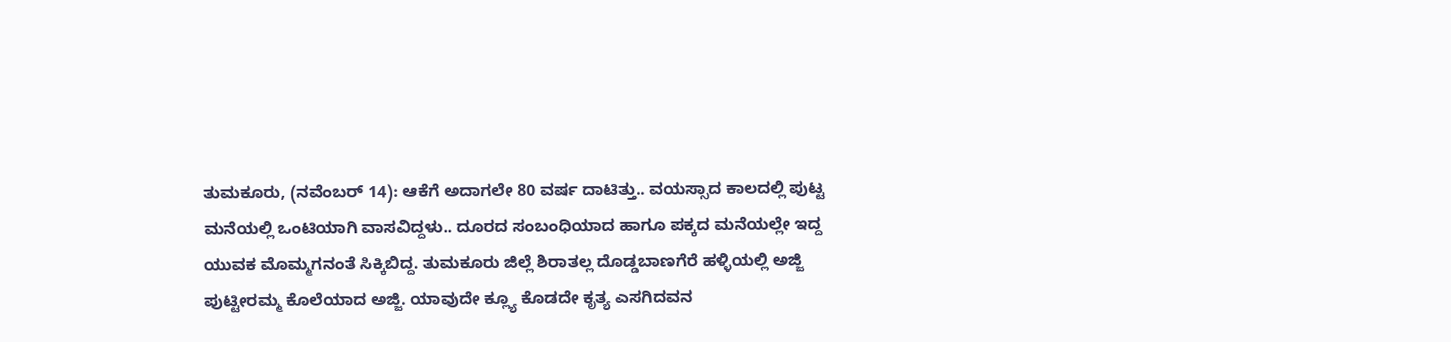ತುಮಕೂರು, (ನವೆಂಬರ್ 14): ಆಕೆಗೆ ಅದಾಗಲೇ 80 ವರ್ಷ ದಾಟಿತ್ತು.. ವಯಸ್ಸಾದ ಕಾಲದಲ್ಲಿ ಪುಟ್ಟ ಮನೆಯಲ್ಲಿ ಒಂಟಿಯಾಗಿ ವಾಸವಿದ್ದಳು.. ದೂರದ ಸಂಬಂಧಿಯಾದ ಹಾಗೂ ಪಕ್ಕದ ಮನೆಯಲ್ಲೇ ಇದ್ದ ಯುವಕ ಮೊಮ್ಮಗನಂತೆ ಸಿಕ್ಕಿಬಿದ್ದ. ತುಮಕೂರು ಜಿಲ್ಲೆ ಶಿರಾತಲ್ಲ ದೊಡ್ಡಬಾಣಗೆರೆ ಹಳ್ಳಿಯಲ್ಲಿ ಅಜ್ಜಿ ಪುಟ್ಟೀರಮ್ಮ ಕೊಲೆಯಾದ ಅಜ್ಜಿ. ಯಾವುದೇ ಕ್ಲ್ಯೂ ಕೊಡದೇ ಕೃತ್ಯ ಎಸಗಿದವನ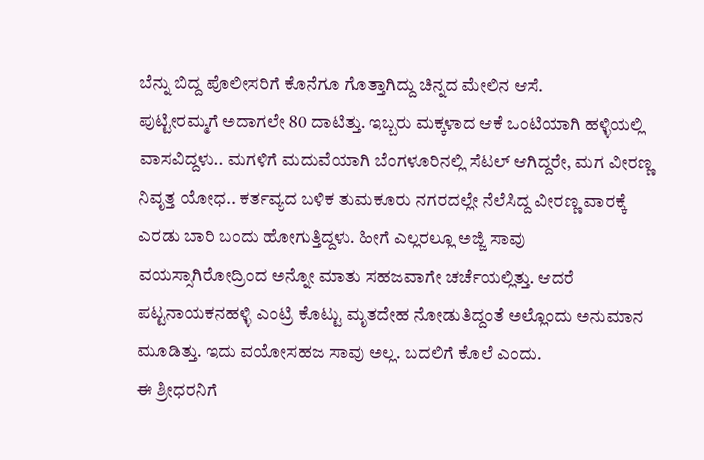ಬೆನ್ನು ಬಿದ್ದ ಪೊಲೀಸರಿಗೆ ಕೊನೆಗೂ ಗೊತ್ತಾಗಿದ್ದು ಚಿನ್ನದ ಮೇಲಿನ ಆಸೆ.
ಪುಟ್ಟೀರಮ್ಮಗೆ ಅದಾಗಲೇ 80 ದಾಟಿತ್ತು. ಇಬ್ಬರು ಮಕ್ಕಳಾದ ಆಕೆ ಒಂಟಿಯಾಗಿ ಹಳ್ಳಿಯಲ್ಲಿ ವಾಸವಿದ್ದಳು.. ಮಗಳಿಗೆ ಮದುವೆಯಾಗಿ ಬೆಂಗಳೂರಿನಲ್ಲಿ ಸೆಟಲ್ ಆಗಿದ್ದರೇ, ಮಗ ವೀರಣ್ಣ ನಿವೃತ್ತ ಯೋಧ.. ಕರ್ತವ್ಯದ ಬಳಿಕ ತುಮಕೂರು ನಗರದಲ್ಲೇ ನೆಲೆಸಿದ್ದ ವೀರಣ್ಣ ವಾರಕ್ಕೆ ಎರಡು ಬಾರಿ ಬಂದು ಹೋಗುತ್ತಿದ್ದಳು. ಹೀಗೆ ಎಲ್ಲರಲ್ಲೂ ಅಜ್ಜಿ ಸಾವು ವಯಸ್ಸಾಗಿರೋದ್ರಿಂದ ಅನ್ನೋ ಮಾತು ಸಹಜವಾಗೇ ಚರ್ಚೆಯಲ್ಲಿತ್ತು. ಆದರೆ ಪಟ್ಟನಾಯಕನಹಳ್ಳಿ ಎಂಟ್ರಿ ಕೊಟ್ಟು ಮೃತದೇಹ ನೋಡುತಿದ್ದಂತೆ ಅಲ್ಲೊಂದು ಅನುಮಾನ ಮೂಡಿತ್ತು. ಇದು ವಯೋಸಹಜ ಸಾವು ಅಲ್ಲ. ಬದಲಿಗೆ ಕೊಲೆ ಎಂದು.
ಈ ಶ್ರೀಧರನಿಗೆ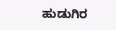ಹುಡುಗಿರ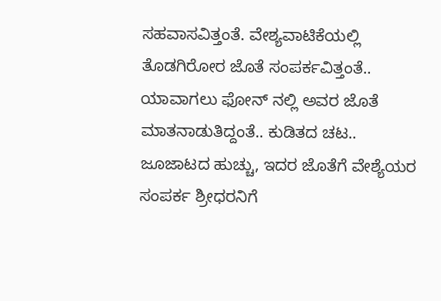ಸಹವಾಸವಿತ್ತಂತೆ. ವೇಶ್ಯವಾಟಿಕೆಯಲ್ಲಿ ತೊಡಗಿರೋರ ಜೊತೆ ಸಂಪರ್ಕವಿತ್ತಂತೆ.. ಯಾವಾಗಲು ಫೋನ್ ನಲ್ಲಿ ಅವರ ಜೊತೆ ಮಾತನಾಡುತಿದ್ದಂತೆ.. ಕುಡಿತದ ಚಟ.. ಜೂಜಾಟದ ಹುಚ್ಚು, ಇದರ ಜೊತೆಗೆ ವೇಶ್ಯೆಯರ ಸಂಪರ್ಕ ಶ್ರೀಧರನಿಗೆ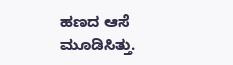ಹಣದ ಆಸೆ ಮೂಡಿಸಿತ್ತು.